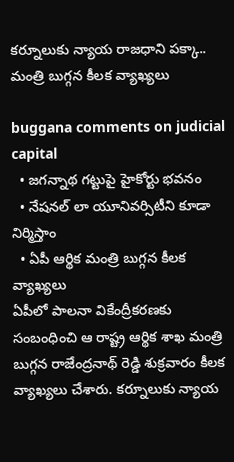క‌ర్నూలుకు న్యాయ రాజ‌ధాని ప‌క్కా.. మంత్రి బుగ్గ‌న కీల‌క వ్యాఖ్య‌లు

buggana comments on judicial capital
  • జ‌గ‌న్నాథ గ‌ట్టుపై హైకోర్టు భ‌వ‌నం
  • నేష‌న‌ల్ లా యూనివ‌ర్సిటీని కూడా నిర్మిస్తాం
  • ఏపీ ఆర్థిక మంత్రి బుగ్గ‌న కీల‌క వ్యాఖ్య‌లు
ఏపీలో పాల‌నా వికేంద్రీక‌ర‌ణ‌కు సంబంధించి ఆ రాష్ట్ర ఆర్థిక శాఖ మంత్రి బుగ్గ‌న రాజేంద్ర‌నాథ్ రెడ్డి శుక్రవారం కీల‌క వ్యాఖ్య‌లు చేశారు. క‌ర్నూలుకు న్యాయ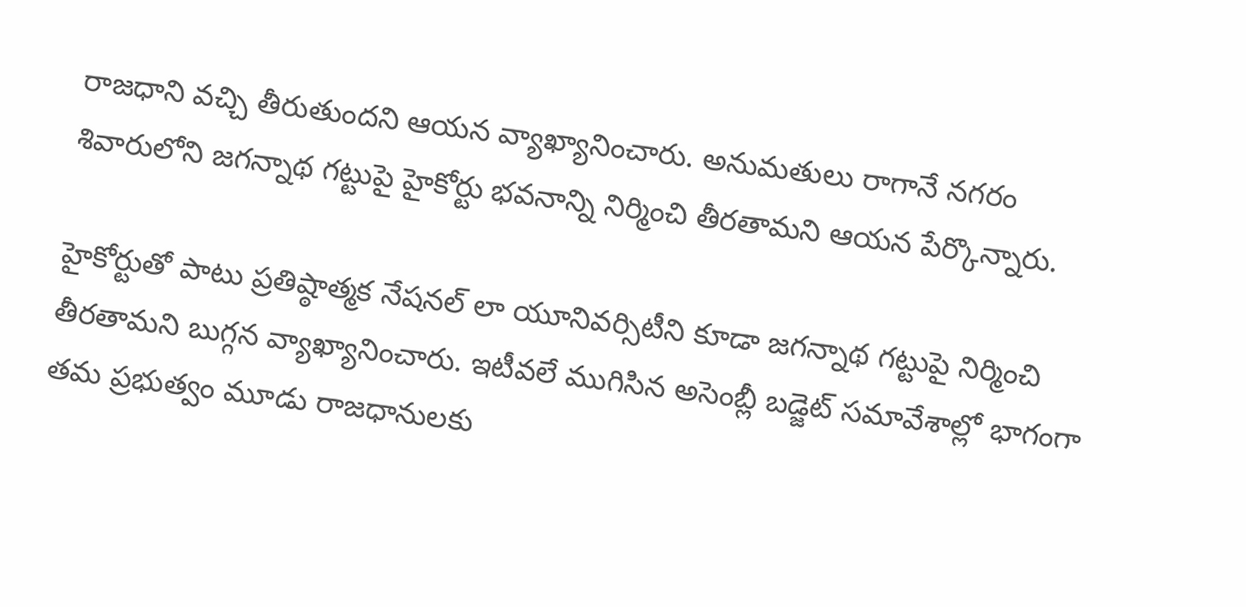రాజ‌ధాని వ‌చ్చి తీరుతుంద‌ని ఆయ‌న వ్యాఖ్యానించారు. అనుమ‌తులు రాగానే న‌గ‌రం శివారులోని జ‌గ‌న్నాథ గ‌ట్టుపై హైకోర్టు భ‌వ‌నాన్ని నిర్మించి తీర‌తామ‌ని ఆయ‌న పేర్కొన్నారు.

హైకోర్టుతో పాటు ప్ర‌తిష్ఠాత్మ‌క నేష‌న‌ల్ లా యూనివ‌ర్సిటీని కూడా జ‌గ‌న్నాథ గ‌ట్టుపై నిర్మించి తీర‌తామ‌ని బుగ్గ‌న వ్యాఖ్యానించారు. ఇటీవ‌లే ముగిసిన అసెంబ్లీ బ‌డ్జెట్ స‌మావేశాల్లో భాగంగా త‌మ ప్ర‌భుత్వం మూడు రాజ‌ధానుల‌కు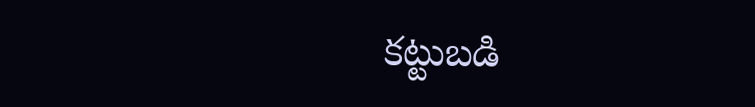క‌ట్టుబ‌డి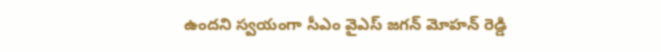ఉంద‌ని స్వయంగా సీఎం వైఎస్ జ‌గ‌న్ మోహ‌న్ రెడ్డి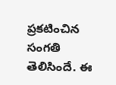ప్ర‌క‌టించిన సంగ‌తి తెలిసిందే. ఈ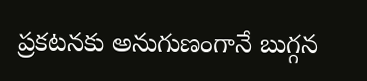ప్ర‌క‌ట‌న‌కు అనుగుణంగానే బుగ్గ‌న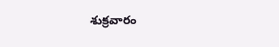శుక్ర‌వారం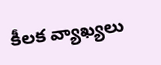కీల‌క వ్యాఖ్య‌లు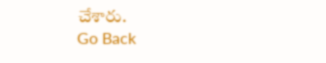చేశారు.
Go Back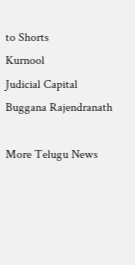to Shorts
Kurnool
Judicial Capital
Buggana Rajendranath

More Telugu News